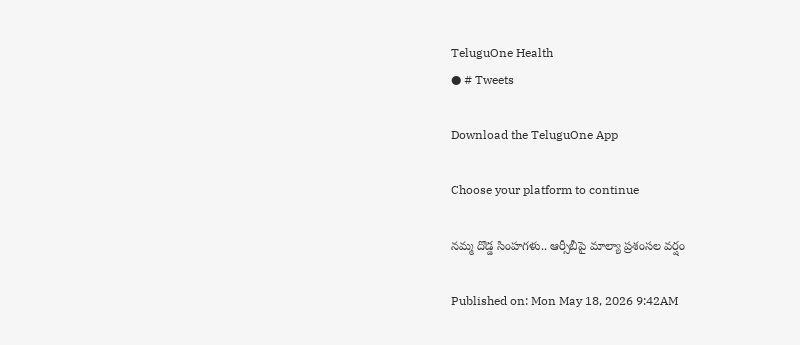TeluguOne Health
● # Tweets

Download the TeluguOne App

Choose your platform to continue

నమ్మ దొడ్డ సింహగళు.. ఆర్సీబీపై మాల్యా ప్రశంసల వర్షం

Published on: Mon May 18, 2026 9:42AM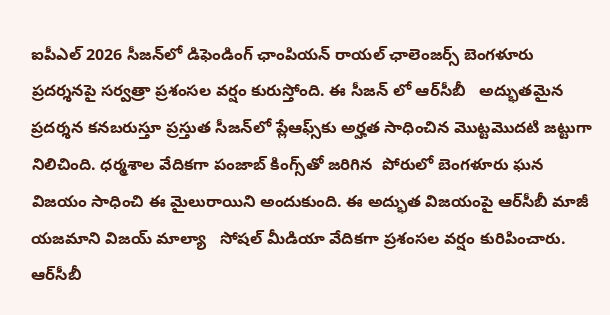ఐపీఎల్ 2026 సీజన్‌లో డిఫెండింగ్ ఛాంపియన్ రాయల్ ఛాలెంజర్స్ బెంగళూరు  ప్రదర్శనపై సర్వత్రా ప్రశంసల వర్షం కురుస్తోంది. ఈ సీజన్ లో ఆర్‌సీబీ   అద్భుతమైన ప్రదర్శన కనబరుస్తూ ప్రస్తుత సీజన్‌లో ప్లేఆఫ్స్‌కు అర్హత సాధించిన మొట్టమొదటి జట్టుగా నిలిచింది. ధర్మశాల వేదికగా పంజాబ్ కింగ్స్‌తో జరిగిన  పోరులో బెంగళూరు ఘన విజయం సాధించి ఈ మైలురాయిని అందుకుంది. ఈ అద్భుత విజయంపై ఆర్‌సీబీ మాజీ యజమాని విజయ్ మాల్యా   సోషల్ మీడియా వేదికగా ప్రశంసల వర్షం కురిపించారు. ఆర్‌సీబీ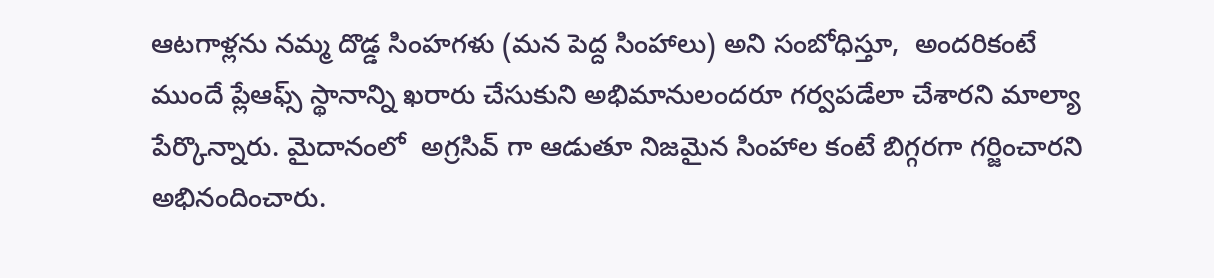ఆటగాళ్లను నమ్మ దొడ్డ సింహగళు (మన పెద్ద సింహాలు) అని సంబోధిస్తూ,  అందరికంటే ముందే ప్లేఆఫ్స్ స్థానాన్ని ఖరారు చేసుకుని అభిమానులందరూ గర్వపడేలా చేశారని మాల్యా పేర్కొన్నారు. మైదానంలో  అగ్రసివ్ గా ఆడుతూ నిజమైన సింహాల కంటే బిగ్గరగా గర్జించారని అభినందించారు.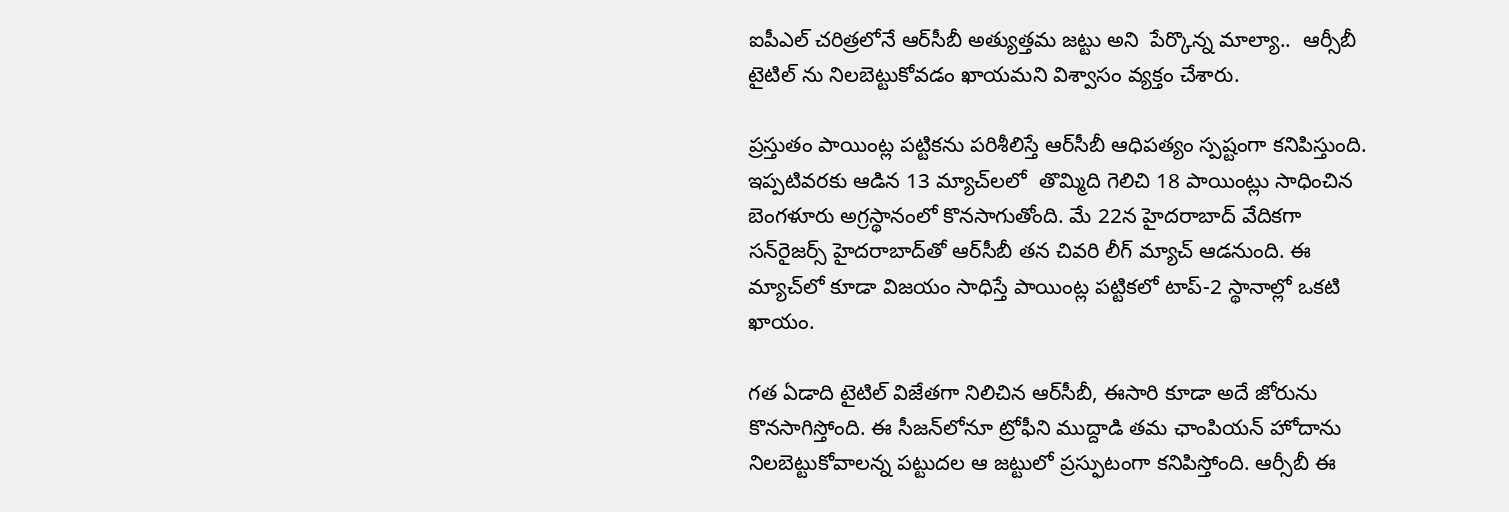ఐపీఎల్ చరిత్రలోనే ఆర్‌సీబీ అత్యుత్తమ జట్టు అని  పేర్కొన్న మాల్యా..  ఆర్సీబీ టైటిల్ ను నిలబెట్టుకోవడం ఖాయమని విశ్వాసం వ్యక్తం చేశారు.

ప్రస్తుతం పాయింట్ల పట్టికను పరిశీలిస్తే ఆర్‌సీబీ ఆధిపత్యం స్పష్టంగా కనిపిస్తుంది. ఇప్పటివరకు ఆడిన 13 మ్యాచ్‌లలో  తొమ్మిది గెలిచి 18 పాయింట్లు సాధించిన  బెంగళూరు అగ్రస్థానంలో కొనసాగుతోంది. మే 22న హైదరాబాద్ వేదికగా సన్‌రైజర్స్ హైదరాబాద్‌తో ఆర్‌సీబీ తన చివరి లీగ్ మ్యాచ్ ఆడనుంది. ఈ మ్యాచ్‌లో కూడా విజయం సాధిస్తే పాయింట్ల పట్టికలో టాప్-2 స్థానాల్లో ఒకటి ఖాయం.

గత ఏడాది టైటిల్ విజేతగా నిలిచిన ఆర్‌సీబీ, ఈసారి కూడా అదే జోరును కొనసాగిస్తోంది. ఈ సీజన్‌లోనూ ట్రోఫీని ముద్దాడి తమ ఛాంపియన్ హోదాను నిలబెట్టుకోవాలన్న పట్టుదల ఆ జట్టులో ప్రస్ఫుటంగా కనిపిస్తోంది. ఆర్సీబీ ఈ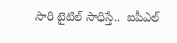సారి టైటిల్ సాధిస్తే..  ఐపీఎల్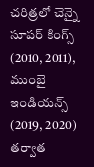చరిత్రలో చెన్నై సూపర్ కింగ్స్ (2010, 2011), ముంబై ఇండియన్స్ (2019, 2020) తర్వాత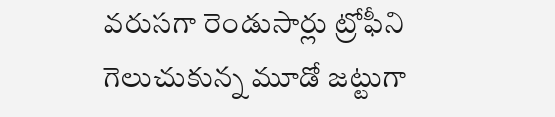వరుసగా రెండుసార్లు ట్రోఫీని గెలుచుకున్న మూడో జట్టుగా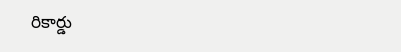రికార్డు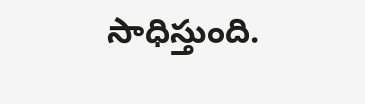సాధిస్తుంది.